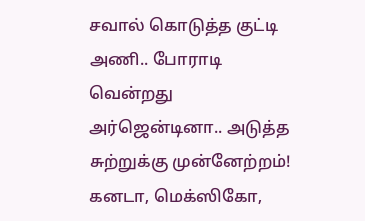சவால் கொடுத்த குட்டி அணி.. போராடி வென்றது அர்ஜென்டினா.. அடுத்த சுற்றுக்கு முன்னேற்றம்!
கனடா, மெக்ஸிகோ,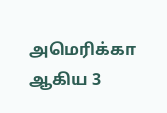அமெரிக்கா ஆகிய 3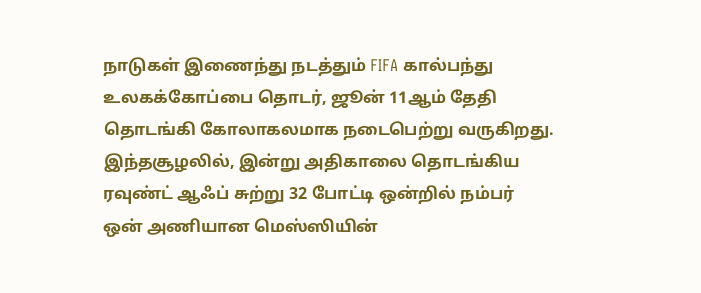நாடுகள் இணைந்து நடத்தும் FIFA கால்பந்து உலகக்கோப்பை தொடர், ஜூன் 11ஆம் தேதி தொடங்கி கோலாகலமாக நடைபெற்று வருகிறது. இந்தசூழலில், இன்று அதிகாலை தொடங்கிய ரவுண்ட் ஆஃப் சுற்று 32 போட்டி ஒன்றில் நம்பர் ஒன் அணியான மெஸ்ஸியின்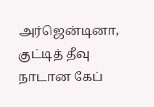அர்ஜென்டினா, குட்டித் தீவு நாடான கேப்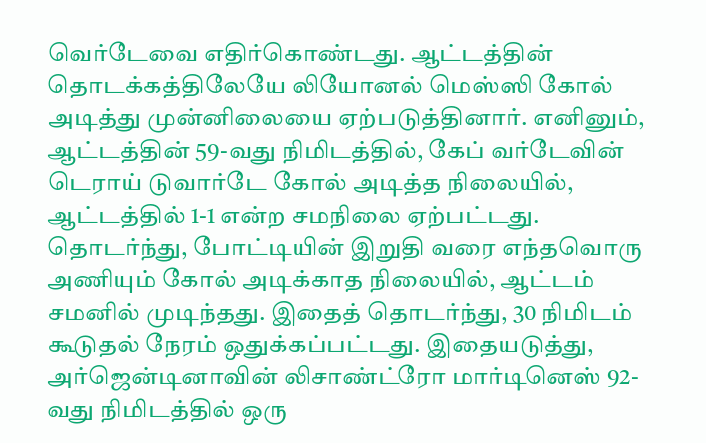வெர்டேவை எதிர்கொண்டது. ஆட்டத்தின் தொடக்கத்திலேயே லியோனல் மெஸ்ஸி கோல் அடித்து முன்னிலையை ஏற்படுத்தினார். எனினும், ஆட்டத்தின் 59-வது நிமிடத்தில், கேப் வர்டேவின் டெராய் டுவார்டே கோல் அடித்த நிலையில், ஆட்டத்தில் 1-1 என்ற சமநிலை ஏற்பட்டது.
தொடர்ந்து, போட்டியின் இறுதி வரை எந்தவொரு அணியும் கோல் அடிக்காத நிலையில், ஆட்டம் சமனில் முடிந்தது. இதைத் தொடர்ந்து, 30 நிமிடம் கூடுதல் நேரம் ஒதுக்கப்பட்டது. இதையடுத்து, அர்ஜென்டினாவின் லிசாண்ட்ரோ மார்டினெஸ் 92-வது நிமிடத்தில் ஒரு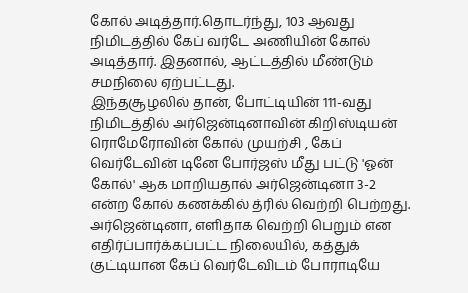கோல் அடித்தார்.தொடர்ந்து, 103 ஆவது நிமிடத்தில் கேப் வர்டே அணியின் கோல் அடித்தார். இதனால், ஆட்டத்தில் மீண்டும் சமநிலை ஏற்பட்டது.
இந்தசூழலில் தான், போட்டியின் 111-வது நிமிடத்தில் அர்ஜென்டினாவின் கிறிஸ்டியன் ரொமேரோவின் கோல் முயற்சி , கேப் வெர்டேவின் டினே போர்ஜஸ் மீது பட்டு 'ஓன் கோல்' ஆக மாறியதால் அர்ஜென்டினா 3-2 என்ற கோல் கணக்கில் த்ரில் வெற்றி பெற்றது. அர்ஜென்டினா, எளிதாக வெற்றி பெறும் என எதிர்ப்பார்க்கப்பட்ட நிலையில், கத்துக் குட்டியான கேப் வெர்டேவிடம் போராடியே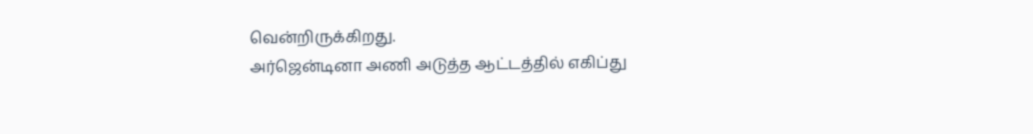வென்றிருக்கிறது.
அர்ஜென்டினா அணி அடுத்த ஆட்டத்தில் எகிப்து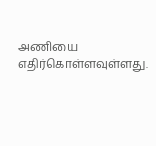அணியை எதிர்கொள்ளவுள்ளது.